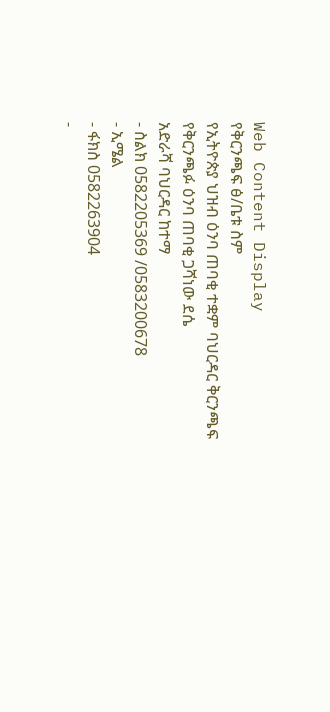Web Content Display
የቅርንጫፍ ፅ/ቤቱ ስም
የኢትዮጵያ ህዝብ ዕንባ ጠባቂ ተቋም ባህርዳር ቅርንጫፍ
የቅርንጫፉ ዕንባ ጠባቂ ጋሻነው ደሴ
አድራሻ ባህርዳር ከተማ
- ስልክ 0582205369 /0583200678
- ኢሜል
- ፋክስ 0582263904
-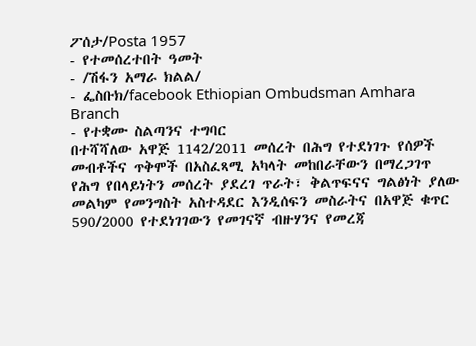ፖሰታ/Posta 1957
- የተመሰረተበት ዓመት
- /ሽፋን አማራ ክልል/
- ፌስቡክ/facebook Ethiopian Ombudsman Amhara Branch
- የተቋሙ ስልጣንና ተግባር
በተሻሻለው አዋጅ 1142/2011 መሰረት በሕግ የተደነገጉ የሰዎች መብቶችና ጥቅሞች በአስፈጻሚ አካላት መከበራቸውን በማረጋገጥ የሕግ የበላይነትን መሰረት ያደረገ ጥራት፣ ቅልጥፍናና ግልፅነት ያለው መልካም የመንግስት አስተዳደር እንዲሰፍን መስራትና በአዋጅ ቁጥር 590/2000 የተደነገገውን የመገናኛ ብዙሃንና የመረጃ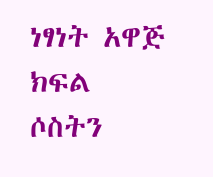ነፃነት አዋጅ ክፍል ሶስትን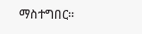ማስተግበር፡፡